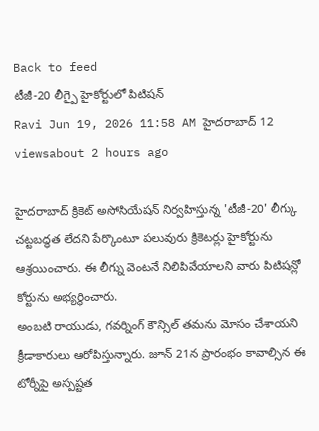Back to feed
టీజీ-20 లీగ్పై హైకోర్టులో పిటిషన్
Ravi Jun 19, 2026 11:58 AM హైదరాబాద్ 12 viewsabout 2 hours ago

హైదరాబాద్ క్రికెట్ అసోసియేషన్ నిర్వహిస్తున్న 'టీజీ-20' లీగ్కు చట్టబద్ధత లేదని పేర్కొంటూ పలువురు క్రికెటర్లు హైకోర్టును ఆశ్రయించారు. ఈ లీగ్ను వెంటనే నిలిపివేయాలని వారు పిటిషన్లో కోర్టును అభ్యర్థించారు.
అంబటి రాయుడు, గవర్నింగ్ కౌన్సిల్ తమను మోసం చేశాయని క్రీడాకారులు ఆరోపిస్తున్నారు. జూన్ 21న ప్రారంభం కావాల్సిన ఈ టోర్నీపై అస్పష్టత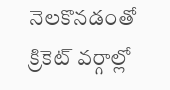నెలకొనడంతో క్రికెట్ వర్గాల్లో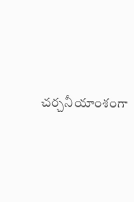చర్చనీయాంశంగా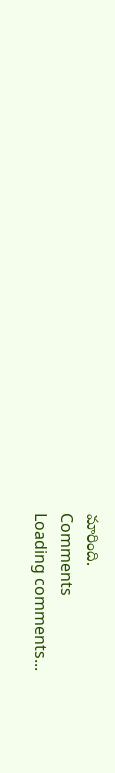మారింది.
Comments
Loading comments...